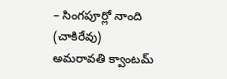– సింగపూర్లో నాంది
(చాకిరేవు)
అమరావతి క్వాంటమ్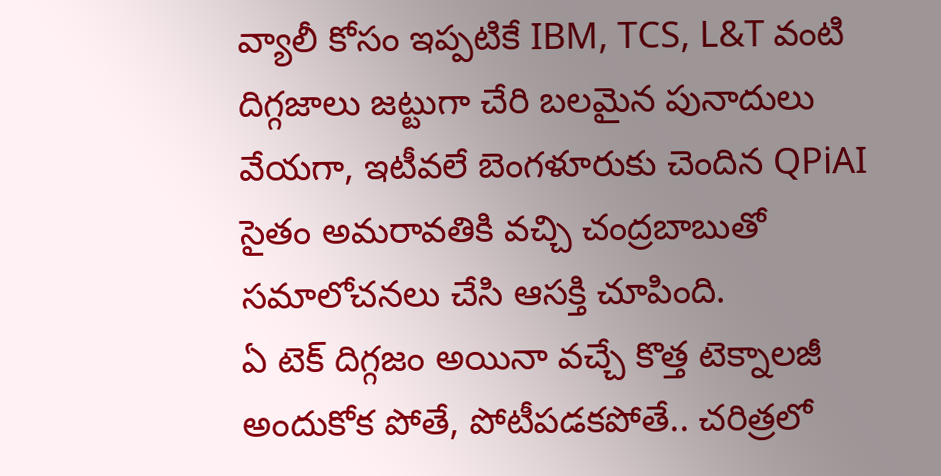వ్యాలీ కోసం ఇప్పటికే IBM, TCS, L&T వంటి దిగ్గజాలు జట్టుగా చేరి బలమైన పునాదులు వేయగా, ఇటీవలే బెంగళూరుకు చెందిన QPiAI సైతం అమరావతికి వచ్చి చంద్రబాబుతో సమాలోచనలు చేసి ఆసక్తి చూపింది.
ఏ టెక్ దిగ్గజం అయినా వచ్చే కొత్త టెక్నాలజీ అందుకోక పోతే, పోటీపడకపోతే.. చరిత్రలో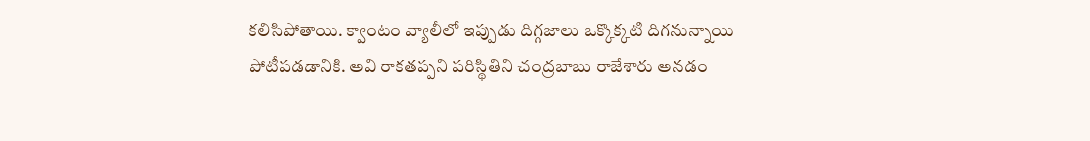కలిసిపోతాయి. క్వాంటం వ్యాలీలో ఇప్పుడు దిగ్గజాలు ఒక్కొక్కటి దిగనున్నాయి పోటీపడడానికి. అవి రాకతప్పని పరిస్థితిని చంద్రబాబు రాజేశారు అనడం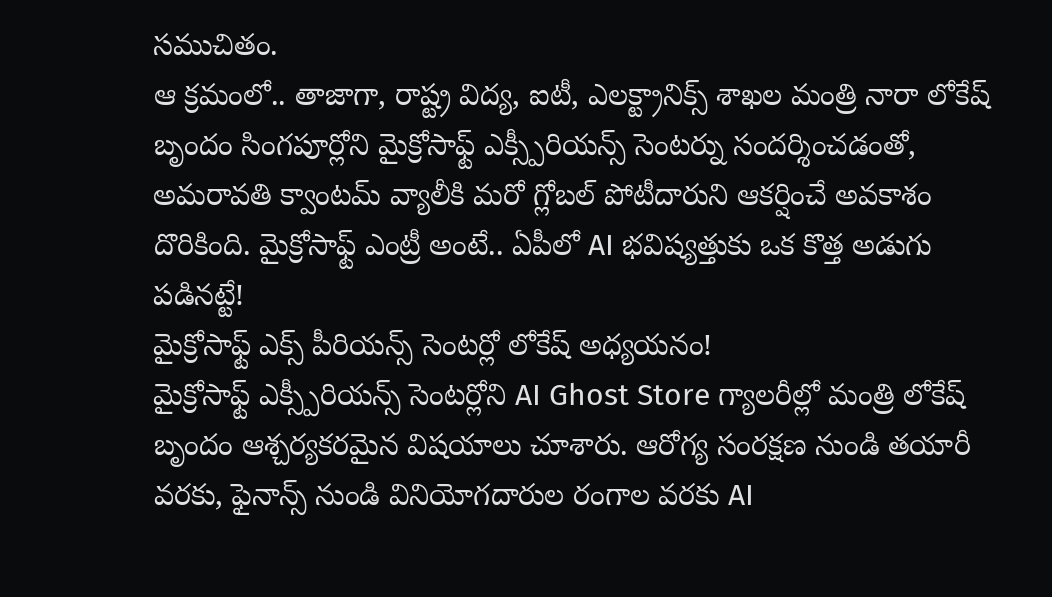సముచితం.
ఆ క్రమంలో.. తాజాగా, రాష్ట్ర విద్య, ఐటీ, ఎలక్ట్రానిక్స్ శాఖల మంత్రి నారా లోకేష్ బృందం సింగపూర్లోని మైక్రోసాఫ్ట్ ఎక్స్పీరియన్స్ సెంటర్ను సందర్శించడంతో, అమరావతి క్వాంటమ్ వ్యాలీకి మరో గ్లోబల్ పోటీదారుని ఆకర్షించే అవకాశం దొరికింది. మైక్రోసాఫ్ట్ ఎంట్రీ అంటే.. ఏపీలో AI భవిష్యత్తుకు ఒక కొత్త అడుగు పడినట్టే!
మైక్రోసాఫ్ట్ ఎక్స్ పీరియన్స్ సెంటర్లో లోకేష్ అధ్యయనం!
మైక్రోసాఫ్ట్ ఎక్స్పీరియన్స్ సెంటర్లోని AI Ghost Store గ్యాలరీల్లో మంత్రి లోకేష్ బృందం ఆశ్చర్యకరమైన విషయాలు చూశారు. ఆరోగ్య సంరక్షణ నుండి తయారీ వరకు, ఫైనాన్స్ నుండి వినియోగదారుల రంగాల వరకు AI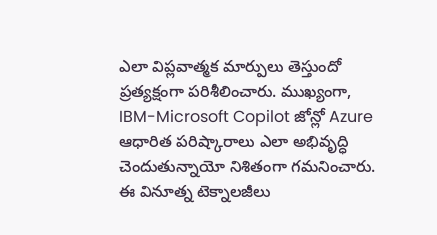ఎలా విప్లవాత్మక మార్పులు తెస్తుందో ప్రత్యక్షంగా పరిశీలించారు. ముఖ్యంగా, IBM-Microsoft Copilot జోన్లో Azure ఆధారిత పరిష్కారాలు ఎలా అభివృద్ధి చెందుతున్నాయో నిశితంగా గమనించారు.
ఈ వినూత్న టెక్నాలజీలు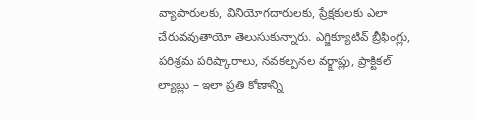వ్యాపారులకు, వినియోగదారులకు, ప్రేక్షకులకు ఎలా చేరువవుతాయో తెలుసుకున్నారు. ఎగ్జిక్యూటివ్ బ్రీఫింగ్లు, పరిశ్రమ పరిష్కారాలు, నవకల్పనల వర్క్షాప్లు, ప్రాక్టికల్ ల్యాబ్లు – ఇలా ప్రతి కోణాన్ని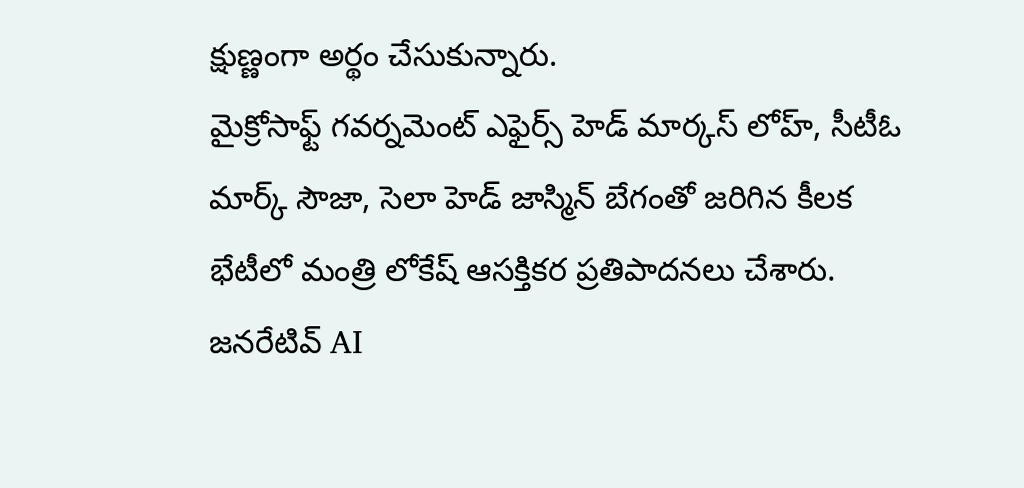క్షుణ్ణంగా అర్థం చేసుకున్నారు.
మైక్రోసాఫ్ట్ గవర్నమెంట్ ఎఫైర్స్ హెడ్ మార్కస్ లోహ్, సీటీఓ మార్క్ సౌజా, సెలా హెడ్ జాస్మిన్ బేగంతో జరిగిన కీలక భేటీలో మంత్రి లోకేష్ ఆసక్తికర ప్రతిపాదనలు చేశారు. జనరేటివ్ AI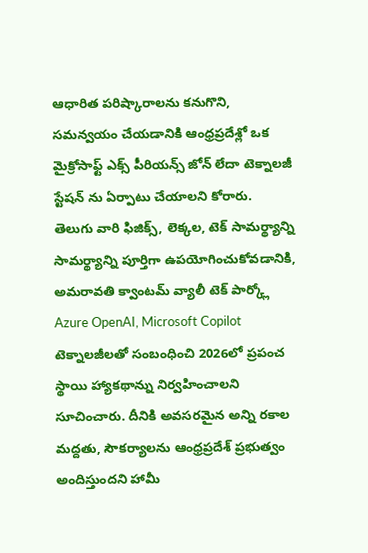ఆధారిత పరిష్కారాలను కనుగొని, సమన్వయం చేయడానికి ఆంధ్రప్రదేశ్లో ఒక మైక్రోసాఫ్ట్ ఎక్స్ పీరియన్స్ జోన్ లేదా టెక్నాలజీ స్టేషన్ ను ఏర్పాటు చేయాలని కోరారు.
తెలుగు వారి ఫిజిక్స్, లెక్కల, టెక్ సామర్థ్యాన్ని సామర్థ్యాన్ని పూర్తిగా ఉపయోగించుకోవడానికి, అమరావతి క్వాంటమ్ వ్యాలీ టెక్ పార్క్లో Azure OpenAI, Microsoft Copilot టెక్నాలజీలతో సంబంధించి 2026లో ప్రపంచ స్థాయి హ్యాకథాన్ను నిర్వహించాలని సూచించారు. దీనికి అవసరమైన అన్ని రకాల మద్దతు, సౌకర్యాలను ఆంధ్రప్రదేశ్ ప్రభుత్వం అందిస్తుందని హామీ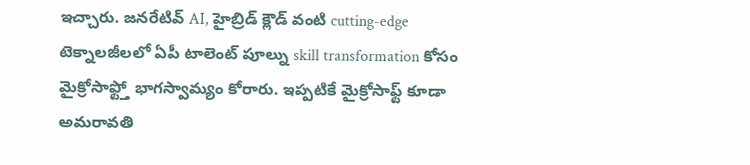ఇచ్చారు. జనరేటివ్ AI, హైబ్రిడ్ క్లౌడ్ వంటి cutting-edge టెక్నాలజీలలో ఏపీ టాలెంట్ పూల్ను skill transformation కోసం మైక్రోసాఫ్ట్తో భాగస్వామ్యం కోరారు. ఇప్పటికే మైక్రోసాఫ్ట్ కూడా అమరావతి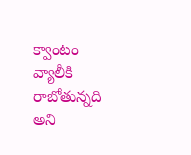క్వాంటం వ్యాలీకి రాబోతున్నది అని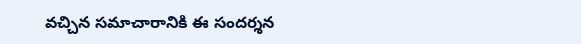వచ్చిన సమాచారానికి ఈ సందర్శన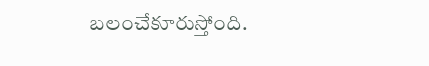బలంచేకూరుస్తోంది.